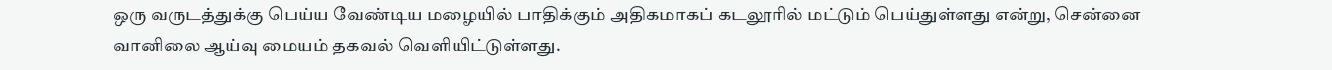ஒரு வருடத்துக்கு பெய்ய வேண்டிய மழையில் பாதிக்கும் அதிகமாகப் கடலூரில் மட்டும் பெய்துள்ளது என்று, சென்னை வானிலை ஆய்வு மையம் தகவல் வெளியிட்டுள்ளது.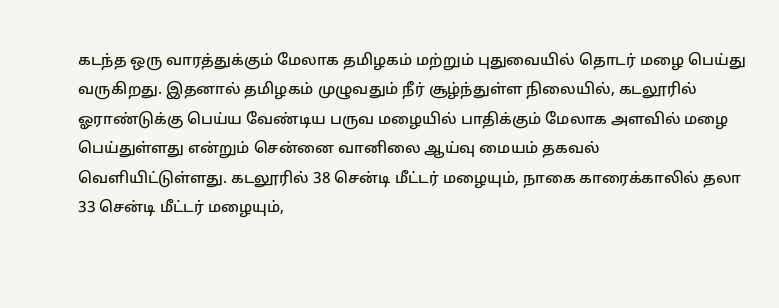கடந்த ஒரு வாரத்துக்கும் மேலாக தமிழகம் மற்றும் புதுவையில் தொடர் மழை பெய்து வருகிறது. இதனால் தமிழகம் முழுவதும் நீர் சூழ்ந்துள்ள நிலையில், கடலூரில் ஓராண்டுக்கு பெய்ய வேண்டிய பருவ மழையில் பாதிக்கும் மேலாக அளவில் மழை பெய்துள்ளது என்றும் சென்னை வானிலை ஆய்வு மையம் தகவல் வெளியிட்டுள்ளது. கடலூரில் 38 சென்டி மீட்டர் மழையும், நாகை காரைக்காலில் தலா 33 சென்டி மீட்டர் மழையும்,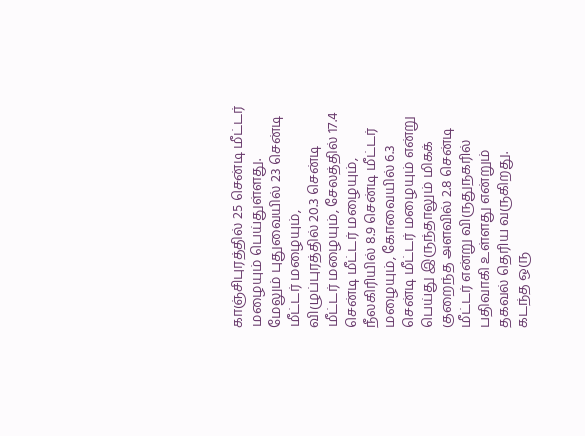காஞ்சிபுரத்தில் 25 சென்டி மீட்டர் மழையும் பெய்துள்ளது.
மேலும் புதுவையில் 23 சென்டி மீட்டர் மழையும், விழுப்புரத்தில் 20.3 சென்டி மீட்டர் மழையும், சேலத்தில் 17.4 சென்டி மீட்டர் மழையும், நீலகிரியில் 8.9 சென்டி மீட்டர் மழையும், கோவையில் 6.3 சென்டி மீட்டர் மழையும் என்று பெய்து இருந்தாலும் மிகக் குறைந்த அளவில் 2.8 சென்டி மீட்டர் என்று விருதுநகரில் பதிவாகி உள்ளது என்றும் தகவல் தெரிய வருகிறது.
கடந்த ஒரு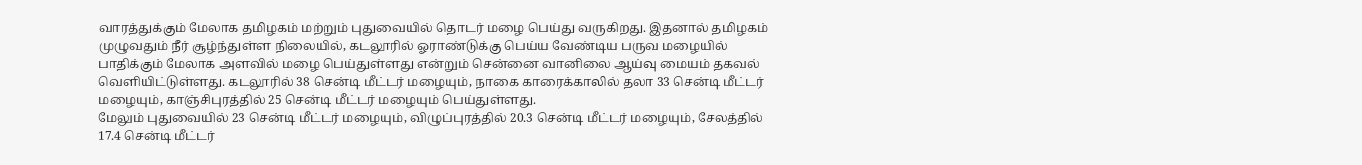வாரத்துக்கும் மேலாக தமிழகம் மற்றும் புதுவையில் தொடர் மழை பெய்து வருகிறது. இதனால் தமிழகம் முழுவதும் நீர் சூழ்ந்துள்ள நிலையில், கடலூரில் ஓராண்டுக்கு பெய்ய வேண்டிய பருவ மழையில் பாதிக்கும் மேலாக அளவில் மழை பெய்துள்ளது என்றும் சென்னை வானிலை ஆய்வு மையம் தகவல் வெளியிட்டுள்ளது. கடலூரில் 38 சென்டி மீட்டர் மழையும், நாகை காரைக்காலில் தலா 33 சென்டி மீட்டர் மழையும், காஞ்சிபுரத்தில் 25 சென்டி மீட்டர் மழையும் பெய்துள்ளது.
மேலும் புதுவையில் 23 சென்டி மீட்டர் மழையும், விழுப்புரத்தில் 20.3 சென்டி மீட்டர் மழையும், சேலத்தில் 17.4 சென்டி மீட்டர்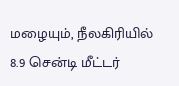மழையும், நீலகிரியில் 8.9 சென்டி மீட்டர்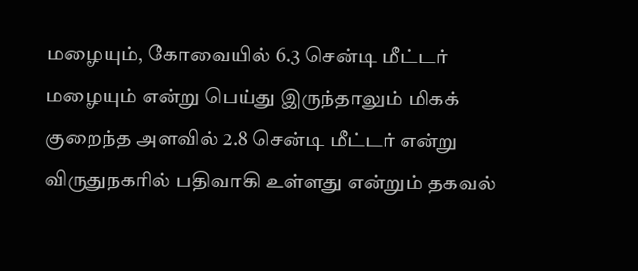மழையும், கோவையில் 6.3 சென்டி மீட்டர் மழையும் என்று பெய்து இருந்தாலும் மிகக் குறைந்த அளவில் 2.8 சென்டி மீட்டர் என்று விருதுநகரில் பதிவாகி உள்ளது என்றும் தகவல்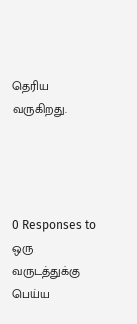தெரிய வருகிறது.




0 Responses to ஒரு வருடத்துக்கு பெய்ய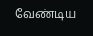வேண்டிய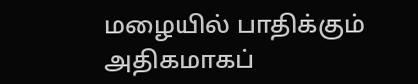மழையில் பாதிக்கும் அதிகமாகப்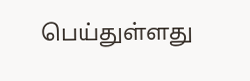பெய்துள்ளது